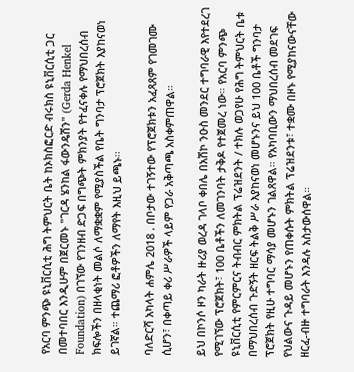የአርባ ምንጭ ዩኒቨርሲቲ ሕግ ትምህርት ቤት ከኦክስፎርድ ብሩክስ ዩኒቨርሲቲ ጋር በመተባበር እንዲሁም በጀርመኑ "ገርዳ ሄንከል ፋውንዴሽን" (Gerda Henkel Foundation) በገኘው የገንዘብ ድጋፍ በግጭት ምክንያት የተፈናቀሉ የማህበረሰብ ክፍሎችን በዘላቂነት መልሶ ለማቋቋም የሚያስችል የቤት ግንባታ ፕሮጀክት እያከናወነ ይገኛል። ተጨማሪ ፎቶዎችን ለማየት እዚህ ይጫኑ፡፡

ባለድርሻ አካላት ሐምሌ 2018 . በቦታው ተገኝተው የፕሮጀክቱን አፈጻጸም የገመገሙ ሲሆን፣ በቀጣይ ቀሪ ሥራዎች ላይም የጋራ አቅጣጫ አስቀምጠዋል።

ይህ በኮንሶ ዞን ካራት ዙሪያ ወረዳ ገላቦ ቀበሌ በአሽኮ ንዑስ መንደር ተግባራዊ እየተደረገ የሚገኘው ፕሮጀክት፣ 100 ቤቶችን ለመገንባት ታቅዶ የተጀመረ ነው። የአርባ ምንጭ ዩኒቨርሲቲ የምርምርና ትብብር ምክትል ፕሬዝደንት / ተክሉ ወጋየሁ የሕግ ትምህርት ቤቱ በማህበረሰብ ጉድኝት ዘርፍ ትልቅ ሥራ እያከናወነ መሆኑንና ይህ 100 ቤቶች ግንባታ ፕሮጀክት የዚሁ ተግባር ማሳያ መሆኑን ገልጸዋል። የአካባቢውን ማህበረሰብ መደገፍ የህልውና ጉዳይ መሆኑን የጠቀሱት ምክትል ፕሬዝደንቱ፣ ተቋሙ በዞኑ የሚያከናውናቸው ዘርፈ-ብዙ ተግባራት እንዳሉ አስታውሰዋል።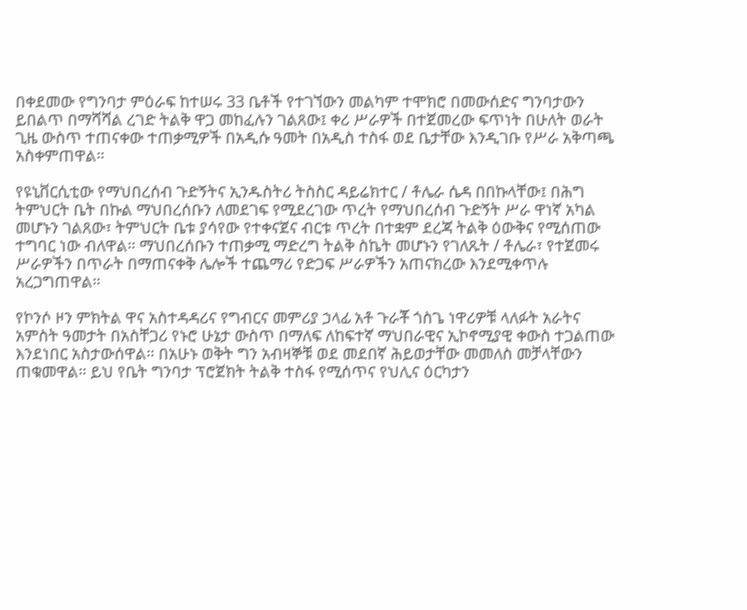በቀደመው የግንባታ ምዕራፍ ከተሠሩ 33 ቤቶች የተገኘውን መልካም ተሞክሮ በመውሰድና ግንባታውን ይበልጥ በማሻሻል ረገድ ትልቅ ዋጋ መከፈሉን ገልጸው፤ ቀሪ ሥራዎች በተጀመረው ፍጥነት በሁለት ወራት ጊዜ ውስጥ ተጠናቀው ተጠቃሚዎች በአዲሱ ዓመት በአዲስ ተስፋ ወደ ቤታቸው እንዲገቡ የሥራ አቅጣጫ አስቀምጠዋል።

የዩኒቨርሲቲው የማህበረሰብ ጉድኝትና ኢንዱስትሪ ትስስር ዳይሬክተር / ቶሌራ ሴዳ በበኩላቸው፤ በሕግ ትምህርት ቤት በኩል ማህበረሰቡን ለመደገፍ የሚደረገው ጥረት የማህበረሰብ ጉድኝት ሥራ ዋነኛ አካል መሆኑን ገልጸው፣ ትምህርት ቤቱ ያሳየው የተቀናጀና ብርቱ ጥረት በተቋም ደረጃ ትልቅ ዕውቅና የሚሰጠው ተግባር ነው ብለዋል። ማህበረሰቡን ተጠቃሚ ማድረግ ትልቅ ስኬት መሆኑን የገለጹት / ቶሌራ፣ የተጀመሩ ሥራዎችን በጥራት በማጠናቀቅ ሌሎች ተጨማሪ የድጋፍ ሥራዎችን አጠናክረው እንደሚቀጥሉ አረጋግጠዋል።

የኮንሶ ዞን ምክትል ዋና አስተዳዳሪና የግብርና መምሪያ ኃላፊ አቶ ጉራቾ ጎስጌ ነዋሪዎቹ ላለፉት አራትና አምስት ዓመታት በአስቸጋሪ የኑሮ ሁኔታ ውስጥ በማለፍ ለከፍተኛ ማህበራዊና ኢኮኖሚያዊ ቀውስ ተጋልጠው እንደነበር አስታውሰዋል። በአሁኑ ወቅት ግን አብዛኞቹ ወደ መደበኛ ሕይወታቸው መመለስ መቻላቸውን ጠቁመዋል። ይህ የቤት ግንባታ ፕሮጀክት ትልቅ ተስፋ የሚሰጥና የህሊና ዕርካታን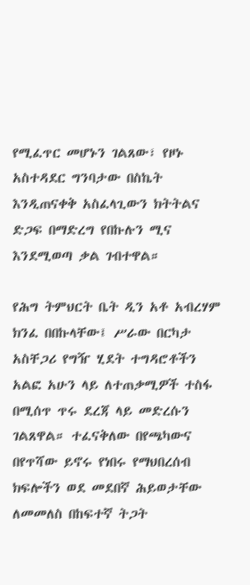የሚፈጥር መሆኑን ገልጸው፣ የዞኑ አስተዳደር ግንባታው በስኬት እንዲጠናቀቅ አስፈላጊውን ክትትልና ድጋፍ በማድረግ የበኩሉን ሚና እንደሚወጣ ቃል ገብተዋል።

የሕግ ትምህርት ቤት ዲን አቶ አብረሃም ክንፈ በበኩላቸው፤ ሥራው በርካታ አስቸጋሪ የግዥ ሂደት ተግዳሮቶችን አልፎ አሁን ላይ ለተጠቃሚዎች ተስፋ በሚሰጥ ጥሩ ደረጃ ላይ መድረሱን ገልጸዋል። ተፈናቅለው በየጫካውና በየጥሻው ይኖሩ የነበሩ የማህበረሰብ ክፍሎችን ወደ መደበኛ ሕይወታቸው ለመመለስ በከፍተኛ ትጋት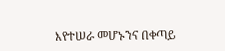እየተሠራ መሆኑንና በቀጣይ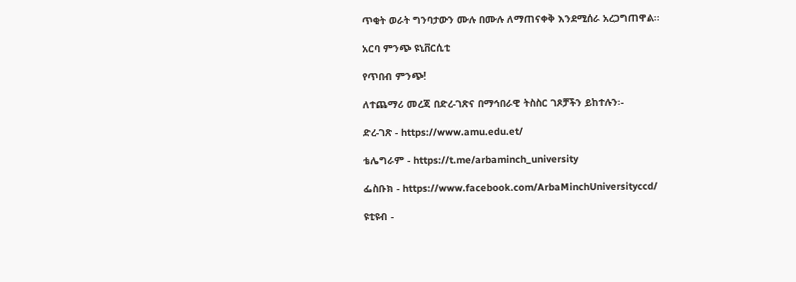ጥቂት ወራት ግንባታውን ሙሉ በሙሉ ለማጠናቀቅ እንደሚሰራ አረጋግጠዋል፡፡

አርባ ምንጭ ዩኒቨርሲቲ

የጥበብ ምንጭ!

ለተጨማሪ መረጃ በድረ-ገጽና በማኅበራዊ ትስስር ገጾቻችን ይከተሉን፡-

ድረ-ገጽ - https://www.amu.edu.et/

ቴሌግራም - https://t.me/arbaminch_university

ፌስቡክ - https://www.facebook.com/ArbaMinchUniversityccd/

ዩቲዩብ -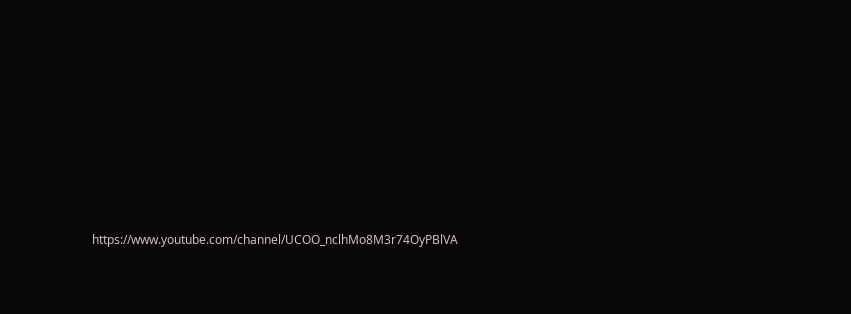https://www.youtube.com/channel/UCOO_nclhMo8M3r74OyPBlVA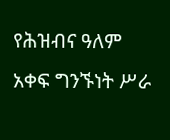የሕዝብና ዓለም አቀፍ ግንኙነት ሥራ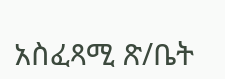አስፈጻሚ ጽ/ቤት